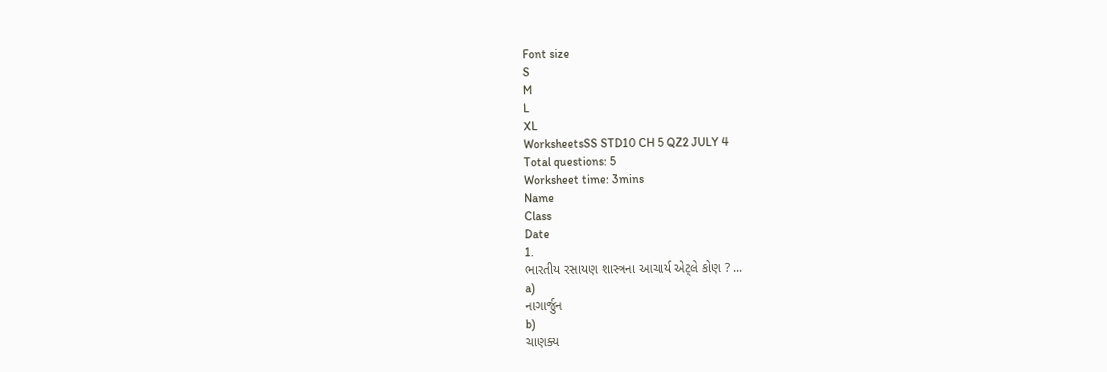Font size
S
M
L
XL
WorksheetsSS STD10 CH 5 QZ2 JULY 4
Total questions: 5
Worksheet time: 3mins
Name
Class
Date
1.
ભારતીય રસાયણ શાસ્ત્રના આચાર્ય એટ્લે કોણ ? ...
a)
નાગાર્જુન
b)
ચાણક્ય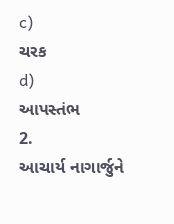c)
ચરક
d)
આપસ્તંભ
2.
આચાર્ય નાગાર્જુને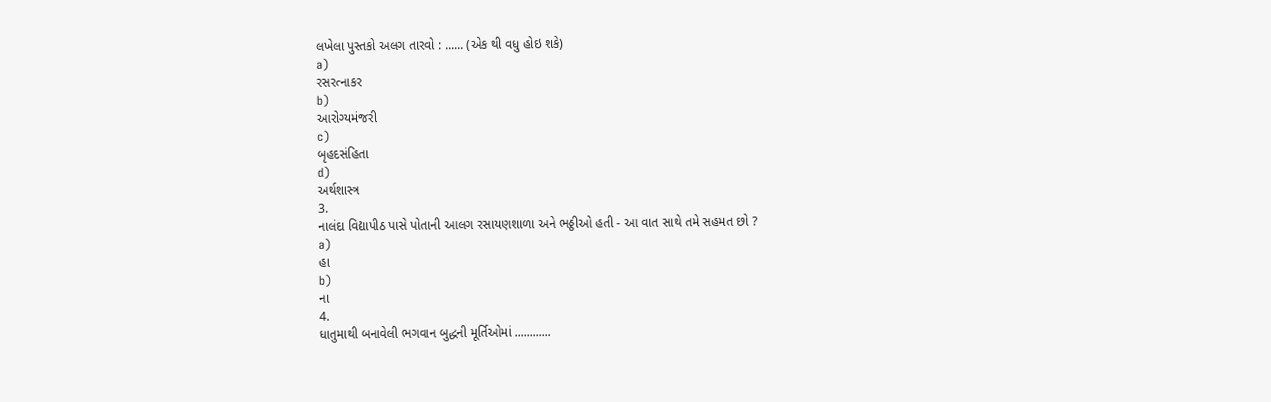લખેલા પુસ્તકો અલગ તારવો : ...... (એક થી વધુ હોઇ શકે)
a)
રસરત્નાકર
b)
આરોગ્યમંજરી
c)
બૃહદસંહિતા
d)
અર્થશાસ્ત્ર
3.
નાલંદા વિદ્યાપીઠ પાસે પોતાની આલગ રસાયણશાળા અને ભઠ્ઠીઓ હતી - આ વાત સાથે તમે સહમત છો ?
a)
હા
b)
ના
4.
ધાતુમાથી બનાવેલી ભગવાન બુદ્ધની મૂર્તિઓમાં ............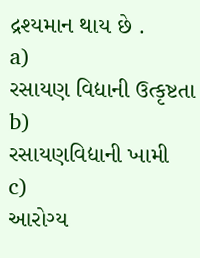દ્રશ્યમાન થાય છે .
a)
રસાયણ વિદ્યાની ઉત્કૃષ્ટતા
b)
રસાયણવિદ્યાની ખામી
c)
આરોગ્ય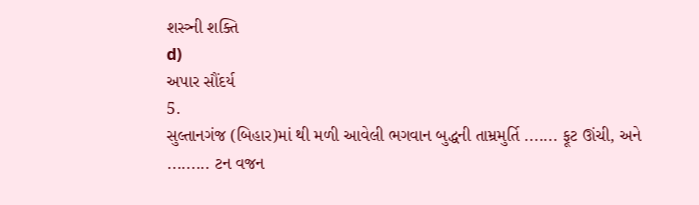શસ્ત્ર્ની શક્તિ
d)
અપાર સૌંદર્ય
5.
સુલ્તાનગંજ (બિહાર)માં થી મળી આવેલી ભગવાન બુદ્ધની તામ્રમુર્તિ ....... ફૂટ ઊંચી, અને ......... ટન વજન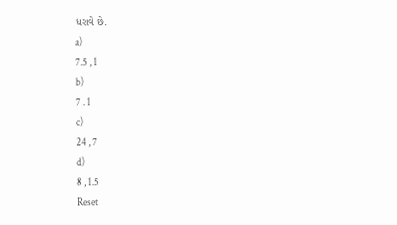ધરાવે છે.
a)
7.5 , 1
b)
7 . 1
c)
24 , 7
d)
8 , 1.5
Reset